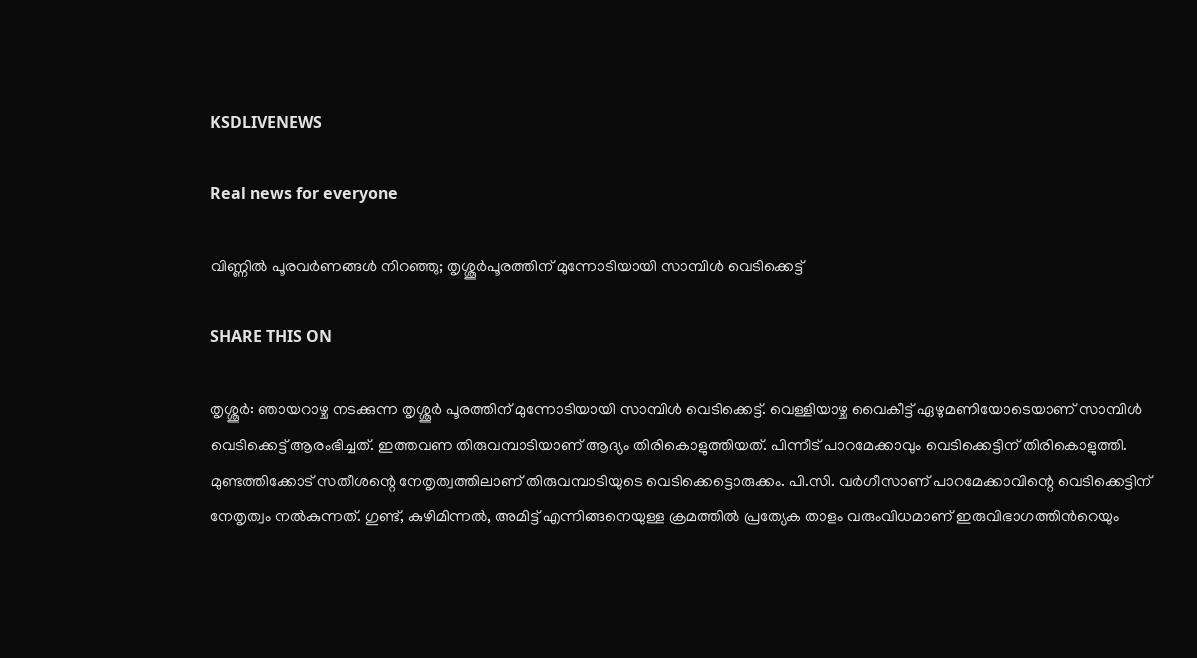KSDLIVENEWS

Real news for everyone

വിണ്ണിൽ പൂരവർണങ്ങൾ നിറഞ്ഞു; തൃശ്ശൂര്‍പൂരത്തിന് മുന്നോടിയായി സാമ്പിള്‍ വെടിക്കെട്ട്

SHARE THIS ON

തൃശ്ശൂർ: ഞായറാഴ്ച നടക്കുന്ന തൃശ്ശൂർ പൂരത്തിന് മുന്നോടിയായി സാമ്പിൾ വെടിക്കെട്ട്. വെള്ളിയാഴ്ച വൈകീട്ട് ഏഴുമണിയോടെയാണ് സാമ്പിൾ വെടിക്കെട്ട് ആരംഭിച്ചത്. ഇത്തവണ തിരുവമ്പാടിയാണ് ആദ്യം തിരികൊളുത്തിയത്. പിന്നീട് പാറമേക്കാവും വെടിക്കെട്ടിന് തിരികൊളുത്തി. മുണ്ടത്തിക്കോട് സതീശന്റെ നേതൃത്വത്തിലാണ് തിരുവമ്പാടിയുടെ വെടിക്കെട്ടൊരുക്കം. പി.സി. വർഗീസാണ് പാറമേക്കാവിന്റെ വെടിക്കെട്ടിന് നേതൃത്വം നൽകുന്നത്. ഗുണ്ട്, കുഴിമിന്നൽ, അമിട്ട് എന്നിങ്ങനെയുള്ള ക്രമത്തിൽ പ്രത്യേക താളം വരുംവിധമാണ് ഇരുവിഭാഗത്തിന്‍റെയും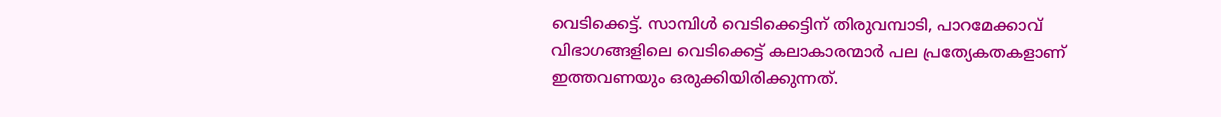വെടിക്കെട്ട്. സാമ്പിൾ വെടിക്കെട്ടിന് തിരുവമ്പാടി, പാറമേക്കാവ് വിഭാഗങ്ങളിലെ വെടിക്കെട്ട് കലാകാരന്മാർ പല പ്രത്യേകതകളാണ് ഇത്തവണയും ഒരുക്കിയിരിക്കുന്നത്.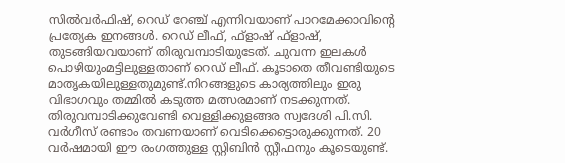സിൽവർഫിഷ്, റെഡ് റേഞ്ച് എന്നിവയാണ് പാറമേക്കാവിന്റെ പ്രത്യേക ഇനങ്ങൾ. റെഡ് ലീഫ്, ഫ്ളാഷ് ഫ്ളാഷ്, തുടങ്ങിയവയാണ് തിരുവമ്പാടിയുടേത്. ചുവന്ന ഇലകൾ പൊഴിയുംമട്ടിലുള്ളതാണ് റെഡ് ലീഫ്. കൂടാതെ തീവണ്ടിയുടെ മാതൃകയിലുള്ളതുമുണ്ട്.നിറങ്ങളുടെ കാര്യത്തിലും ഇരു വിഭാഗവും തമ്മിൽ കടുത്ത മത്സരമാണ് നടക്കുന്നത്. തിരുവമ്പാടിക്കുവേണ്ടി വെള്ളിക്കുളങ്ങര സ്വദേശി പി.സി. വർഗീസ് രണ്ടാം തവണയാണ് വെടിക്കെട്ടൊരുക്കുന്നത്. 20 വർഷമായി ഈ രംഗത്തുള്ള സ്റ്റിബിൻ സ്റ്റീഫനും കൂടെയുണ്ട്.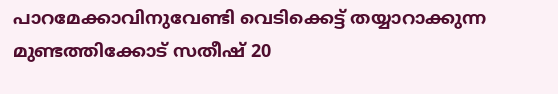പാറമേക്കാവിനുവേണ്ടി വെടിക്കെട്ട് തയ്യാറാക്കുന്ന മുണ്ടത്തിക്കോട് സതീഷ് 20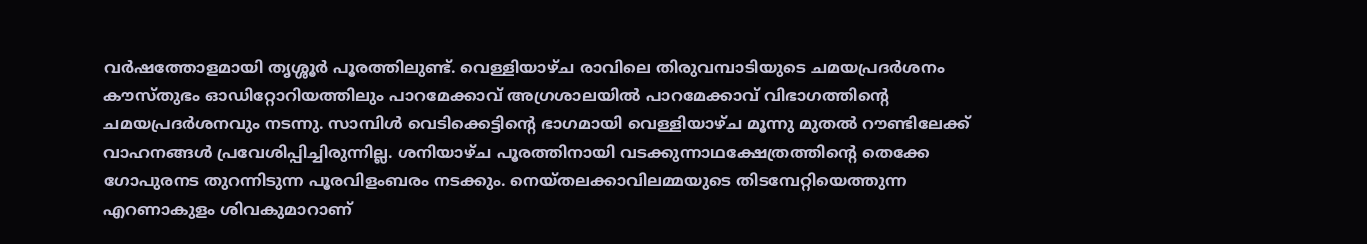വർഷത്തോളമായി തൃശ്ശൂർ പൂരത്തിലുണ്ട്. വെള്ളിയാഴ്ച രാവിലെ തിരുവമ്പാടിയുടെ ചമയപ്രദർശനം കൗസ്തുഭം ഓഡിറ്റോറിയത്തിലും പാറമേക്കാവ് അഗ്രശാലയിൽ പാറമേക്കാവ് വിഭാഗത്തിന്റെ ചമയപ്രദർശനവും നടന്നു. സാമ്പിൾ വെടിക്കെട്ടിന്റെ ഭാഗമായി വെള്ളിയാഴ്ച മൂന്നു മുതൽ റൗണ്ടിലേക്ക് വാഹനങ്ങൾ പ്രവേശിപ്പിച്ചിരുന്നില്ല. ശനിയാഴ്ച പൂരത്തിനായി വടക്കുന്നാഥക്ഷേത്രത്തിന്റെ തെക്കേ ഗോപുരനട തുറന്നിടുന്ന പൂരവിളംബരം നടക്കും. നെയ്തലക്കാവിലമ്മയുടെ തിടമ്പേറ്റിയെത്തുന്ന എറണാകുളം ശിവകുമാറാണ്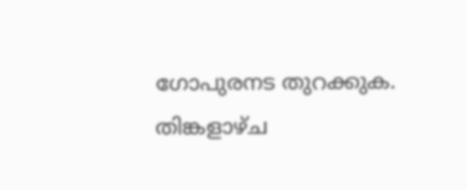ഗോപുരനട തുറക്കുക. തിങ്കളാഴ്ച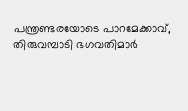പന്ത്രണ്ടരയോടെ പാറമേക്കാവ്, തിരുവമ്പാടി ഭഗവതിമാർ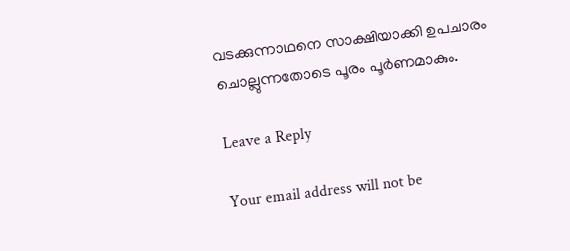വടക്കുന്നാഥനെ സാക്ഷിയാക്കി ഉപചാരം ചൊല്ലുന്നതോടെ പൂരം പൂർണമാകും.

Leave a Reply

Your email address will not be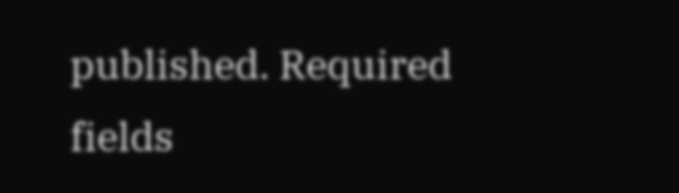published. Required fields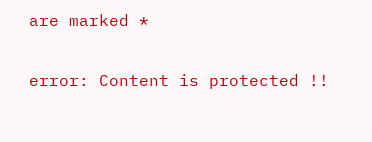are marked *

error: Content is protected !!